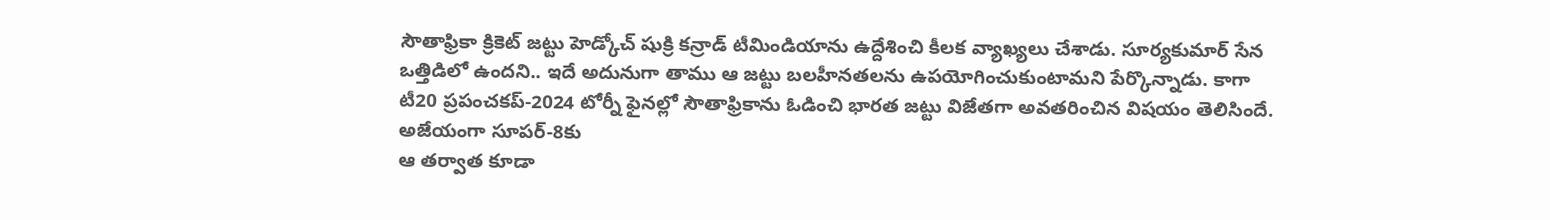సౌతాఫ్రికా క్రికెట్ జట్టు హెడ్కోచ్ షుక్రి కన్రాడ్ టీమిండియాను ఉద్దేశించి కీలక వ్యాఖ్యలు చేశాడు. సూర్యకుమార్ సేన ఒత్తిడిలో ఉందని.. ఇదే అదునుగా తాము ఆ జట్టు బలహీనతలను ఉపయోగించుకుంటామని పేర్కొన్నాడు. కాగా టీ20 ప్రపంచకప్-2024 టోర్నీ ఫైనల్లో సౌతాఫ్రికాను ఓడించి భారత జట్టు విజేతగా అవతరించిన విషయం తెలిసిందే.
అజేయంగా సూపర్-8కు
ఆ తర్వాత కూడా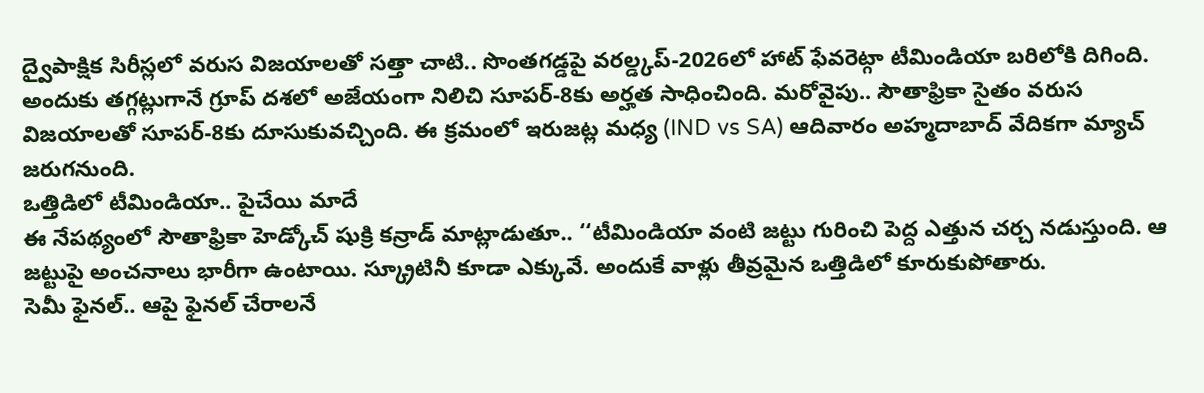ద్వైపాక్షిక సిరీస్లలో వరుస విజయాలతో సత్తా చాటి.. సొంతగడ్డపై వరల్డ్కప్-2026లో హాట్ ఫేవరెట్గా టీమిండియా బరిలోకి దిగింది. అందుకు తగ్గట్లుగానే గ్రూప్ దశలో అజేయంగా నిలిచి సూపర్-8కు అర్హత సాధించింది. మరోవైపు.. సౌతాఫ్రికా సైతం వరుస విజయాలతో సూపర్-8కు దూసుకువచ్చింది. ఈ క్రమంలో ఇరుజట్ల మధ్య (IND vs SA) ఆదివారం అహ్మదాబాద్ వేదికగా మ్యాచ్ జరుగనుంది.
ఒత్తిడిలో టీమిండియా.. పైచేయి మాదే
ఈ నేపథ్యంలో సౌతాఫ్రికా హెడ్కోచ్ షుక్రి కన్రాడ్ మాట్లాడుతూ.. ‘‘టీమిండియా వంటి జట్టు గురించి పెద్ద ఎత్తున చర్చ నడుస్తుంది. ఆ జట్టుపై అంచనాలు భారీగా ఉంటాయి. స్క్రూటినీ కూడా ఎక్కువే. అందుకే వాళ్లు తీవ్రమైన ఒత్తిడిలో కూరుకుపోతారు.
సెమీ ఫైనల్.. ఆపై ఫైనల్ చేరాలనే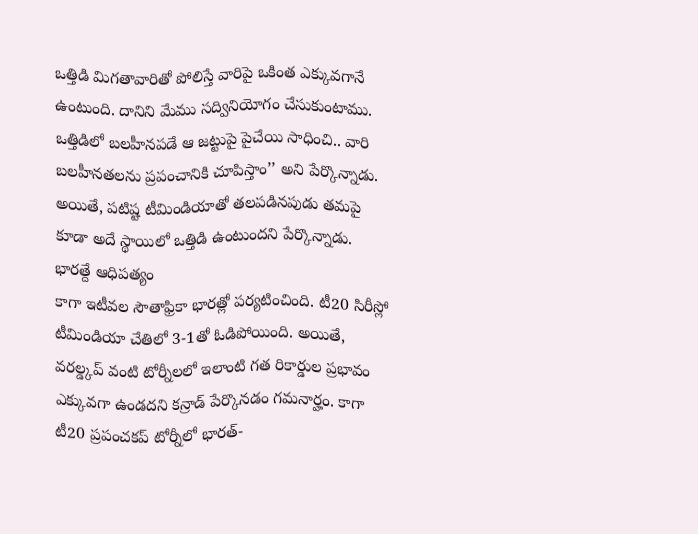ఒత్తిడి మిగతావారితో పోలిస్తే వారిపై ఒకింత ఎక్కువగానే ఉంటుంది. దానిని మేము సద్వినియోగం చేసుకుంటాము. ఒత్తిడిలో బలహీనపడే ఆ జట్టుపై పైచేయి సాధించి.. వారి బలహీనతలను ప్రపంచానికి చూపిస్తాం’’ అని పేర్కొన్నాడు. అయితే, పటిష్ట టీమిండియాతో తలపడినపుడు తమపై కూడా అదే స్థాయిలో ఒత్తిడి ఉంటుందని పేర్కొన్నాడు.
భారత్దే ఆధిపత్యం
కాగా ఇటీవల సౌతాఫ్రికా భారత్లో పర్యటించింది. టీ20 సిరీస్లో టీమిండియా చేతిలో 3-1తో ఓడిపోయింది. అయితే, వరల్డ్కప్ వంటి టోర్నీలలో ఇలాంటి గత రికార్డుల ప్రభావం ఎక్కువగా ఉండదని కన్రాడ్ పేర్కొనడం గమనార్హం. కాగా టీ20 ప్రపంచకప్ టోర్నీలో భారత్-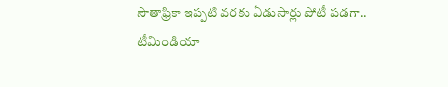సౌతాఫ్రికా ఇప్పటి వరకు ఏడుసార్లు పోటీ పడగా.. టీమిండియా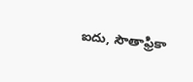ఐదు, సౌతాఫ్రికా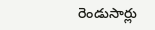రెండుసార్లు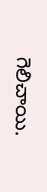గెలిచాయి.